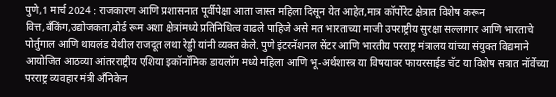पुणे,1 मार्च 2024 : राजकारण आणि प्रशासनात पूर्वीपेक्षा आता जास्त महिला दिसून येत आहेत,मात्र कॉर्पोरेट क्षेत्रात विशेष करून वित्त,बँकिंग,उद्योजकता,बोर्ड रूम अशा क्षेत्रांमध्ये प्रतिनिधित्व वाढले पाहिजे असे मत भारताच्या माजी उपराष्ट्रीय सुरक्षा सल्लागार आणि भारताचे पोर्तुगाल आणि थायलंड येथील राजदूत लथा रेड्डी यांनी व्यक्त केले. पुणे इंटरनॅशनल सेंटर आणि भारतीय परराष्ट्र मंत्रालय यांच्या संयुक्त विद्यमाने आयोजित आठव्या आंतरराष्ट्रीय एशिया इकॉनॉमिक डायलॉग मध्ये महिला आणि भू-अर्थशास्त्र या विषयावर फायरसाईड चॅट या विशेष सत्रात नॉर्वेच्या परराष्ट्र व्यवहार मंत्री अँनिकेन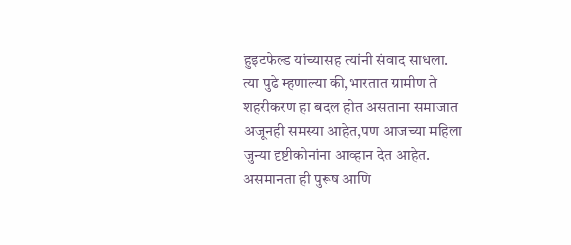हुइटफेल्ड यांच्यासह त्यांनी संवाद साधला.
त्या पुढे म्हणाल्या की,भारतात ग्रामीण ते शहरीकरण हा बदल होत असताना समाजात अजूनही समस्या आहेत,पण आजच्या महिला जुन्या दृष्टीकोनांना आव्हान देत आहेत. असमानता ही पुरूष आणि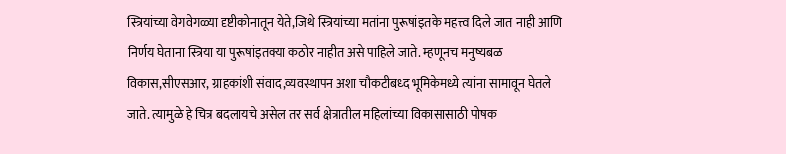स्त्रियांच्या वेगवेगळ्या दृष्टीकोनातून येते,जिथे स्त्रियांच्या मतांना पुरूषांइतके महत्त्व दिले जात नाही आणि निर्णय घेताना स्त्रिया या पुरूषांइतक्या कठोर नाहीत असे पाहिले जाते. म्हणूनच मनुष्यबळ विकास,सीएसआर, ग्राहकांशी संवाद,व्यवस्थापन अशा चौकटीबध्द भूमिकेमध्ये त्यांना सामावून घेतले जाते. त्यामुळे हे चित्र बदलायचे असेल तर सर्व क्षेत्रातील महिलांच्या विकासासाठी पोषक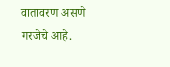वातावरण असणे गरजेचे आहे.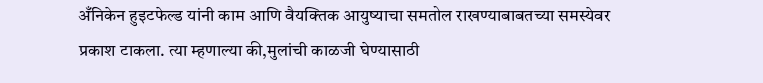अँनिकेन हुइटफेल्ड यांनी काम आणि वैयक्तिक आयुष्याचा समतोल राखण्याबाबतच्या समस्येवर प्रकाश टाकला. त्या म्हणाल्या की,मुलांची काळजी घेण्यासाठी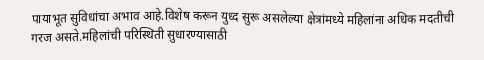पायाभूत सुविधांचा अभाव आहे.विशेष करून युध्द सुरू असलेल्या क्षेत्रांमध्ये महिलांना अधिक मदतीची गरज असते.महिलांची परिस्थिती सुधारण्यासाठी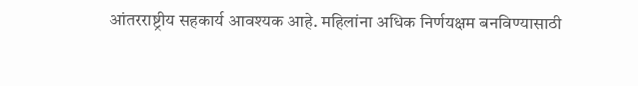आंतरराष्ट्रीय सहकार्य आवश्यक आहे. महिलांना अधिक निर्णयक्षम बनविण्यासाठी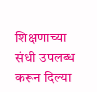शिक्षणाच्या संधी उपलब्ध करून दिल्या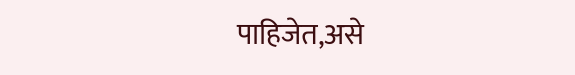पाहिजेत,असे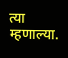त्या म्हणाल्या.